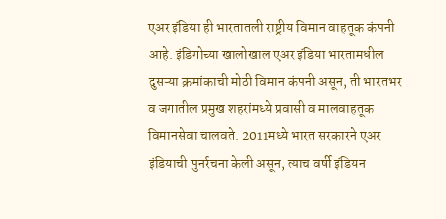एअर इंडिया ही भारतातली राष्ट्रीय विमान वाहतूक कंपनी आहे. इंडिगोच्या खालोखाल एअर इंडिया भारतामधील दुसऱ्या क्रमांकाची मोठी विमान कंपनी असून, ती भारतभर व जगातील प्रमुख शहरांमध्ये प्रवासी व मालवाहतूक विमानसेवा चालवते. 2011मध्ये भारत सरकारने एअर इंडियाची पुनर्रचना केली असून, त्याच वर्षी इंडियन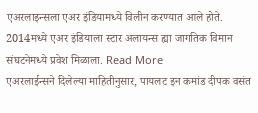एअरलाइन्सला एअर इंडियामध्ये विलीन करण्यात आले होते. 2014मध्ये एअर इंडियाला स्टार अलायन्स ह्या जागतिक विमान संघटनेमध्ये प्रवेश मिळाला. Read More
एअरलाईन्सने दिलेल्या माहितीनुसार, पायलट इन कमांड दीपक वसंत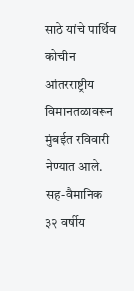साठे यांचे पार्थिव कोचीन आंतरराष्ट्रीय विमानतळावरून मुंबईत रविवारी नेण्यात आले. सह-वैमानिक ३२ वर्षीय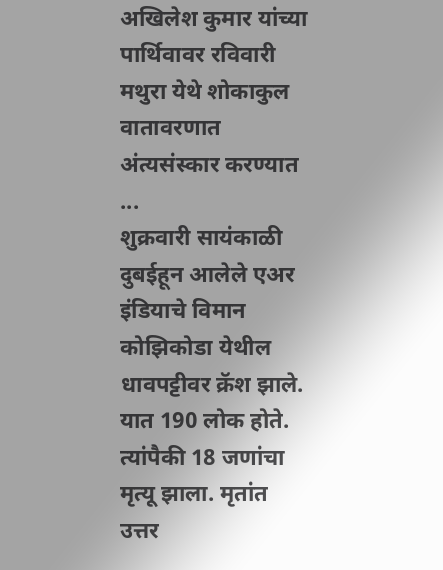अखिलेश कुमार यांच्या पार्थिवावर रविवारी मथुरा येथे शोकाकुल वातावरणात अंत्यसंस्कार करण्यात ...
शुक्रवारी सायंकाळी दुबईहून आलेले एअर इंडियाचे विमान कोझिकोडा येथील धावपट्टीवर क्रॅश झाले. यात 190 लोक होते. त्यांपैकी 18 जणांचा मृत्यू झाला. मृतांत उत्तर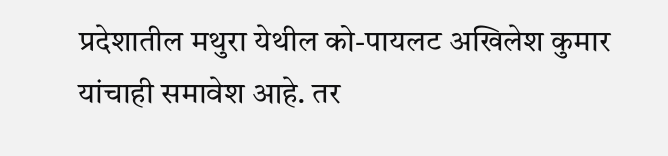प्रदेशातील मथुरा येथील को-पायलट अखिलेश कुमार यांचाही समावेश आहे. तर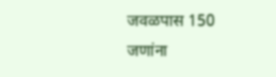जवळपास 150 जणांना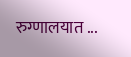रुग्णालयात ...